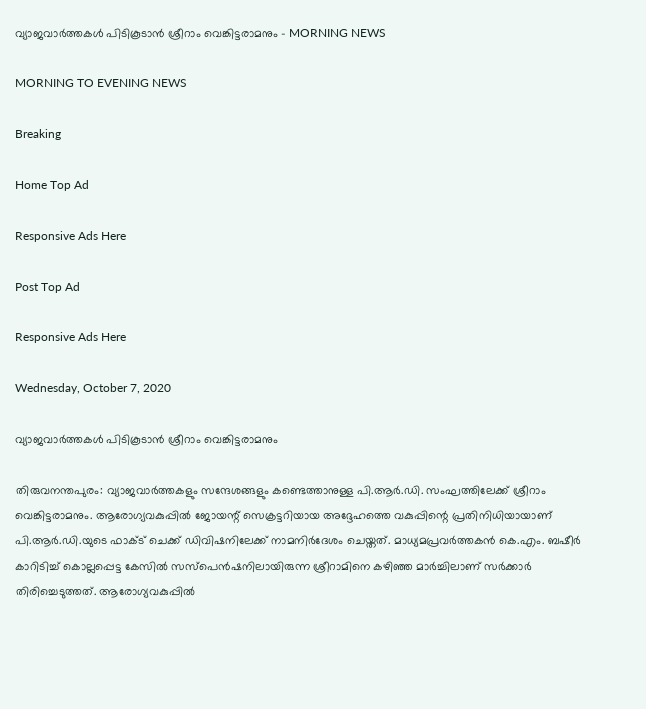വ്യാജവാർത്തകൾ പിടികൂടാൻ ശ്രീറാം വെങ്കിട്ടരാമനും - MORNING NEWS

MORNING TO EVENING NEWS

Breaking

Home Top Ad

Responsive Ads Here

Post Top Ad

Responsive Ads Here

Wednesday, October 7, 2020

വ്യാജവാർത്തകൾ പിടികൂടാൻ ശ്രീറാം വെങ്കിട്ടരാമനും

തിരുവനന്തപുരം: വ്യാജവാർത്തകളും സന്ദേശങ്ങളും കണ്ടെത്താനുള്ള പി.ആർ.ഡി. സംഘത്തിലേക്ക് ശ്രീറാം വെങ്കിട്ടരാമനും. ആരോഗ്യവകുപ്പിൽ ജോയന്റ് സെക്രട്ടറിയായ അദ്ദേഹത്തെ വകുപ്പിന്റെ പ്രതിനിധിയായാണ് പി.ആർ.ഡി.യുടെ ഫാക്ട് ചെക്ക് ഡിവിഷനിലേക്ക് നാമനിർദേശം ചെയ്തത്. മാധ്യമപ്രവർത്തകൻ കെ.എം. ബഷീർ കാറിടിച്ച് കൊല്ലപ്പെട്ട കേസിൽ സസ്പെൻഷനിലായിരുന്ന ശ്രീറാമിനെ കഴിഞ്ഞ മാർച്ചിലാണ് സർക്കാർ തിരിച്ചെടുത്തത്. ആരോഗ്യവകുപ്പിൽ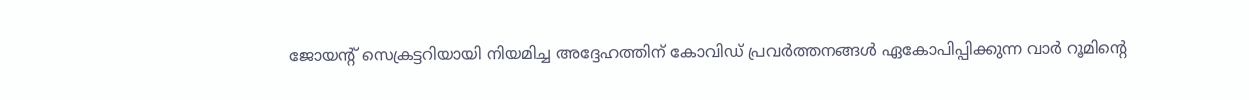ജോയന്റ് സെക്രട്ടറിയായി നിയമിച്ച അദ്ദേഹത്തിന് കോവിഡ് പ്രവർത്തനങ്ങൾ ഏകോപിപ്പിക്കുന്ന വാർ റൂമിന്റെ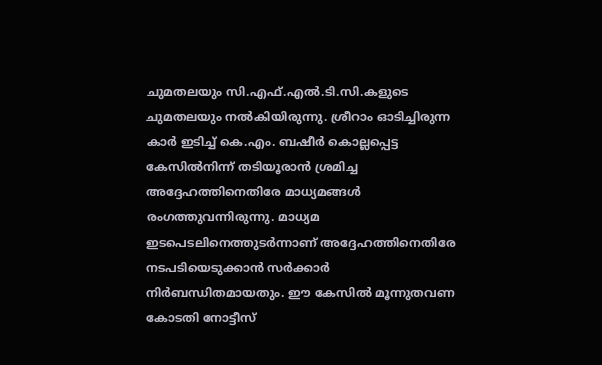ചുമതലയും സി.എഫ്.എൽ.ടി.സി.കളുടെ ചുമതലയും നൽകിയിരുന്നു. ശ്രീറാം ഓടിച്ചിരുന്ന കാർ ഇടിച്ച് കെ.എം. ബഷീർ കൊല്ലപ്പെട്ട കേസിൽനിന്ന് തടിയൂരാൻ ശ്രമിച്ച അദ്ദേഹത്തിനെതിരേ മാധ്യമങ്ങൾ രംഗത്തുവന്നിരുന്നു. മാധ്യമ ഇടപെടലിനെത്തുടർന്നാണ് അദ്ദേഹത്തിനെതിരേ നടപടിയെടുക്കാൻ സർക്കാർ നിർബന്ധിതമായതും. ഈ കേസിൽ മൂന്നുതവണ കോടതി നോട്ടീസ്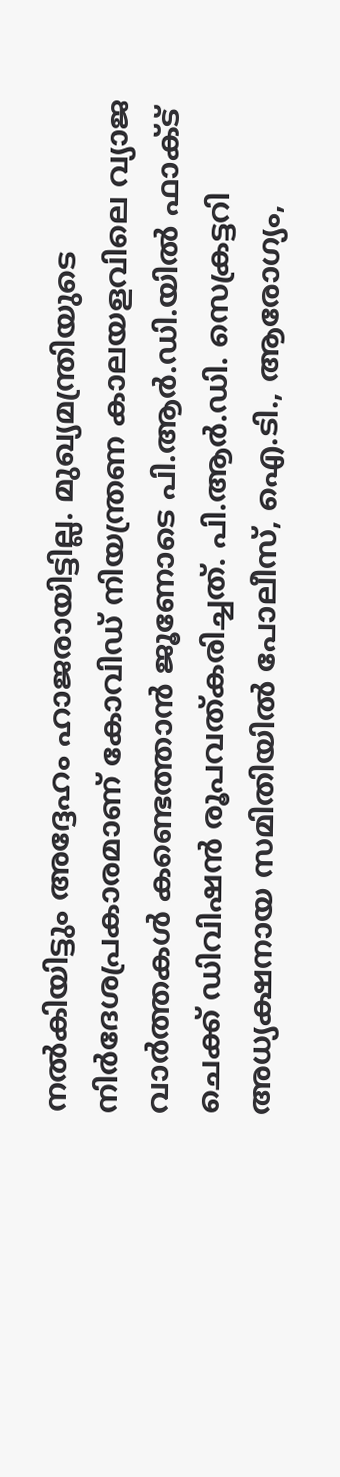നൽകിയിട്ടും അദ്ദേഹം ഹാജരായിട്ടില്ല. മുഖ്യമന്ത്രിയുടെ നിർദേശപ്രകാരമാണ് കോവിഡ് നിയന്ത്രണ കാലയളവിലെ വ്യാജ വാർത്തകൾ കണ്ടെത്താൻ ജൂണോടെ പി.ആർ.ഡി.യിൽ ഫാക്ട് ചെക്ക് ഡിവിഷൻ രൂപവത്കരിച്ചത്. പി.ആർ.ഡി. സെക്രട്ടറി അധ്യക്ഷനായ സമിതിയിൽ പോലീസ്, ഐ.ടി., ആരോഗ്യം,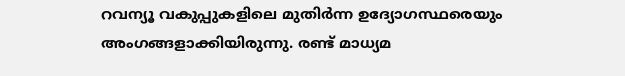റവന്യൂ വകുപ്പുകളിലെ മുതിർന്ന ഉദ്യോഗസ്ഥരെയും അംഗങ്ങളാക്കിയിരുന്നു. രണ്ട് മാധ്യമ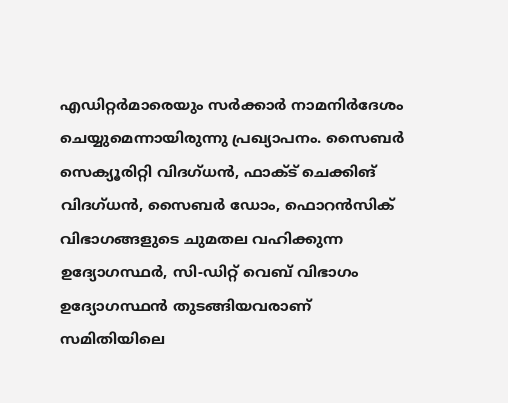എഡിറ്റർമാരെയും സർക്കാർ നാമനിർദേശം ചെയ്യുമെന്നായിരുന്നു പ്രഖ്യാപനം. സൈബർ സെക്യൂരിറ്റി വിദഗ്ധൻ, ഫാക്ട് ചെക്കിങ് വിദഗ്ധൻ, സൈബർ ഡോം, ഫൊറൻസിക് വിഭാഗങ്ങളുടെ ചുമതല വഹിക്കുന്ന ഉദ്യോഗസ്ഥർ, സി-ഡിറ്റ് വെബ് വിഭാഗം ഉദ്യോഗസ്ഥൻ തുടങ്ങിയവരാണ് സമിതിയിലെ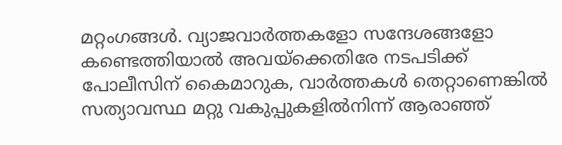മറ്റംഗങ്ങൾ. വ്യാജവാർത്തകളോ സന്ദേശങ്ങളോ കണ്ടെത്തിയാൽ അവയ്ക്കെതിരേ നടപടിക്ക് പോലീസിന് കൈമാറുക, വാർത്തകൾ തെറ്റാണെങ്കിൽ സത്യാവസ്ഥ മറ്റു വകുപ്പുകളിൽനിന്ന് ആരാഞ്ഞ്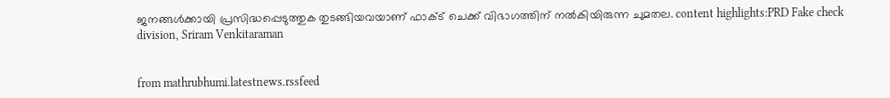ജനങ്ങൾക്കായി പ്രസിദ്ധപ്പെടുത്തുക തുടങ്ങിയവയാണ് ഫാക്ട് ചെക്ക് വിഭാഗത്തിന് നൽകിയിരുന്ന ചുമതല. content highlights:PRD Fake check division, Sriram Venkitaraman


from mathrubhumi.latestnews.rssfeed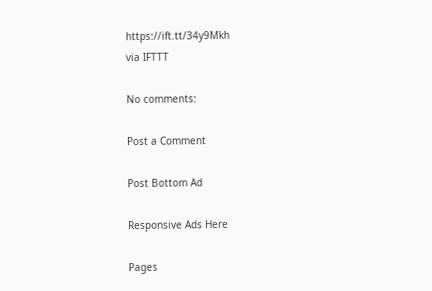https://ift.tt/34y9Mkh
via IFTTT

No comments:

Post a Comment

Post Bottom Ad

Responsive Ads Here

Pages